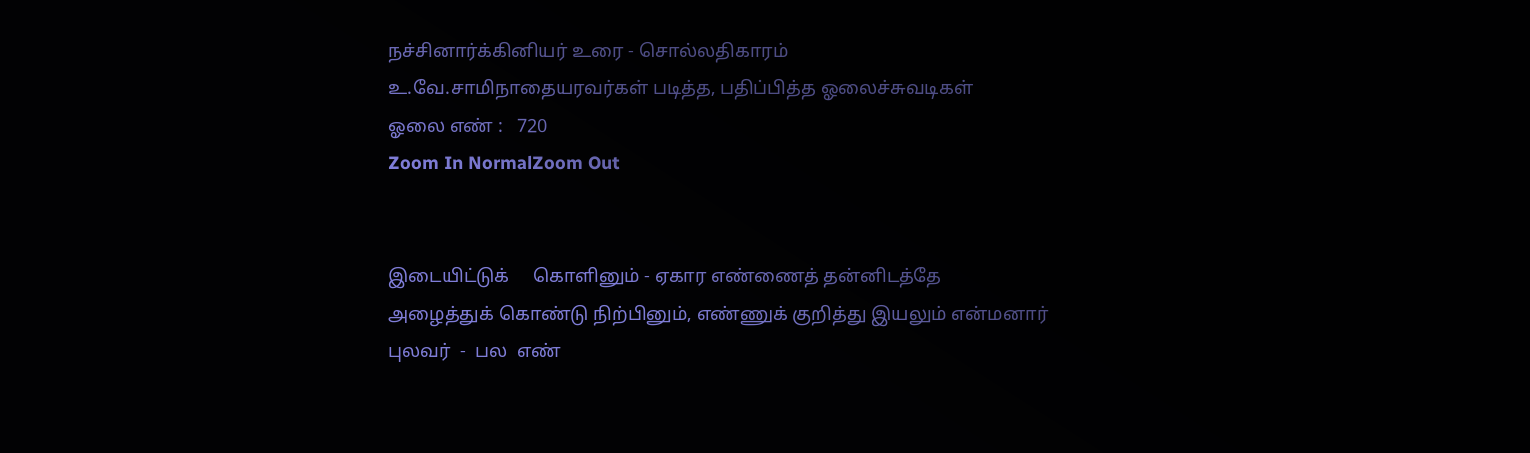நச்சினார்க்கினியர் உரை - சொல்லதிகாரம்
உ.வே.சாமிநாதையரவர்கள் படித்த, பதிப்பித்த ஓலைச்சுவடிகள்
ஓலை எண் :   720
Zoom In NormalZoom Out


இடையிட்டுக்     கொளினும் - ஏகார எண்ணைத் தன்னிடத்தே
அழைத்துக் கொண்டு நிற்பினும், எண்ணுக் குறித்து இயலும் என்மனார்
புலவர்  -  பல  எண்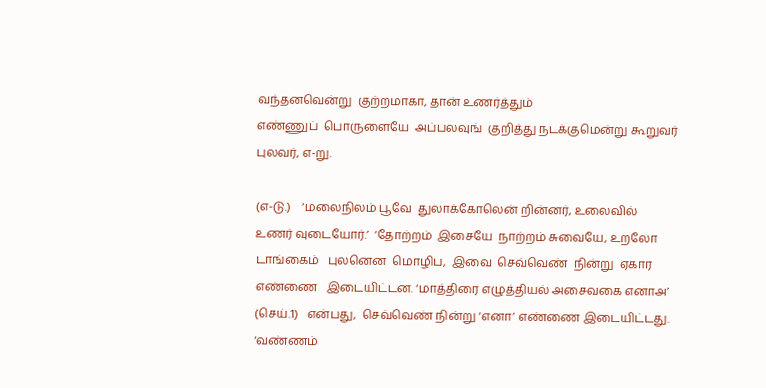வந்தனவென்று  குற்றமாகா, தான் உணர்த்தும்
எண்ணுப்  பொருளையே  அப்பலவுங்  குறித்து நடக்குமென்று கூறுவர்
புலவர், எ-று.

(எ-டு.)    ‘மலைநிலம் பூவே  துலாக்கோலென் றின்னர், உலைவில்
உணர் வுடையோர்.’  ‘தோற்றம்  இசையே  நாற்றம் சுவையே, உறலோ
டாங்கைம்   புலனென  மொழிப,  இவை  செவ்வெண்  நின்று  ஏகார
எண்ணை   இடையிட்டன. ‘மாத்திரை எழுத்தியல் அசைவகை எனாஅ’
(செய்.1)   என்பது,  செவ்வெண் நின்று ‘எனா’ எண்ணை இடையிட்டது.
‘வண்ணம்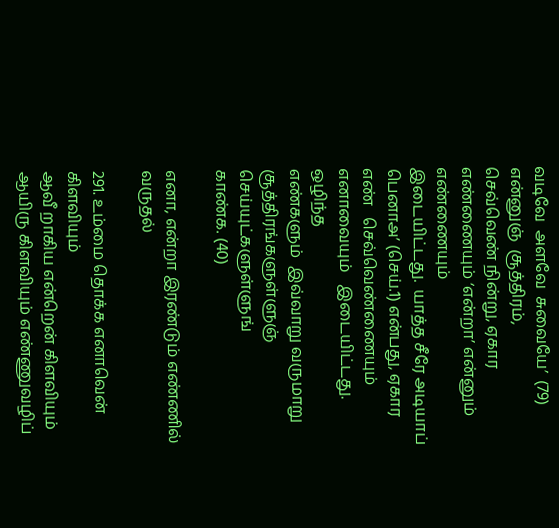வடிவே  அளவே  சுவையே’  (79)  என்னுஞ்  சூத்திரம்,
செவ்வெண் நின்று, ஏகார எண்ணையும் ‘என்றா’ என்னும் எண்ணையும்
இடையிட்டது.  யாத்த சீரே அடியாப் பெனாஅ’ (செய்.1) என்பது, ஏகார
எண்   செவ்வெண்ணையும்   எனாவையும்   இடையிட்டது.   ஒழிந்த
எண்களும்  இவ்வாறு வருமாறு சூத்திரங்களுள்ளுஞ் செய்யுட்களுள்ளுங்
காண்க. (40)

எனா, என்றா இரண்டும் எண்ணில் வருதல்

291. உம்மை தொக்க எனாவென் கிளவியும்
ஆவீ றாகிய என்றென் கிளவியும்
ஆயிரு கிளவியும் எண்ணுவழிப்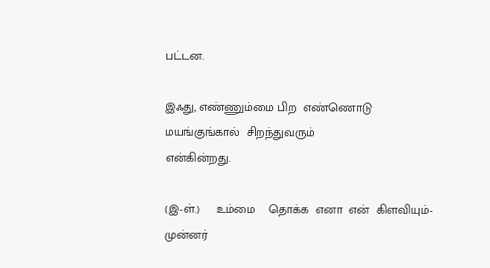பட்டன.

இஃது, எண்ணும்மை பிற  எண்ணொடு மயங்குங்கால்  சிறந்துவரும்
என்கின்றது.

(இ-ள்.)     உம்மை    தொக்க  எனா  என்  கிளவியும்-முன்னர்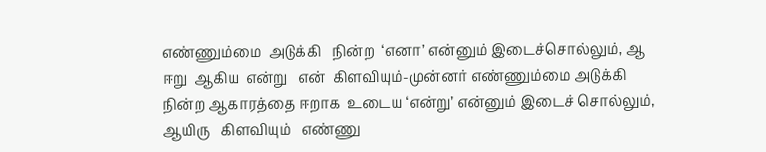எண்ணும்மை  அடுக்கி   நின்ற  ‘எனா’ என்னும் இடைச்சொல்லும், ஆ
ஈறு  ஆகிய  என்று   என்  கிளவியும்-முன்னர் எண்ணும்மை அடுக்கி
நின்ற ஆகாரத்தை ஈறாக  உடைய ‘என்று’ என்னும் இடைச் சொல்லும்,
ஆயிரு   கிளவியும்   எண்ணு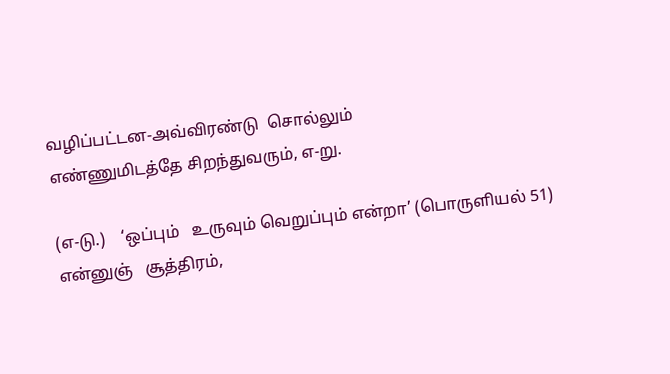வழிப்பட்டன-அவ்விரண்டு  சொல்லும்
எண்ணுமிடத்தே சிறந்துவரும், எ-று.

(எ-டு.)    ‘ஒப்பும்   உருவும் வெறுப்பும் என்றா’ (பொருளியல் 51)
என்னுஞ்   சூத்திரம்,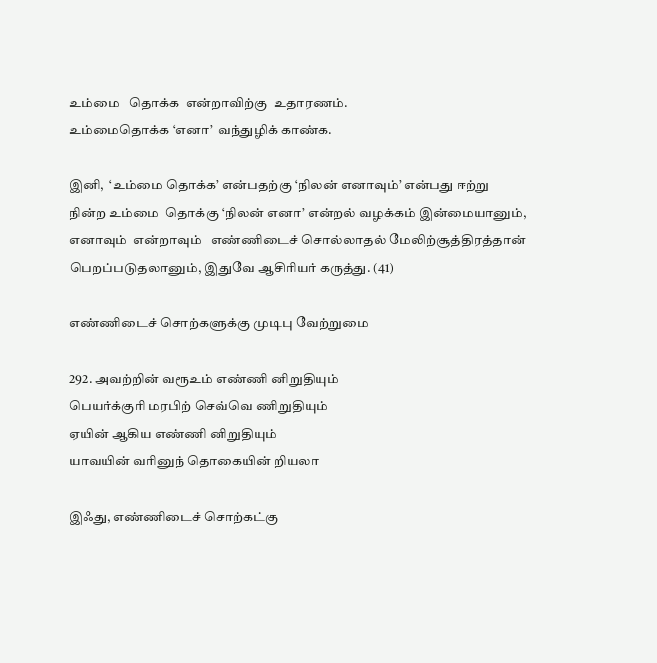உம்மை   தொக்க  என்றாவிற்கு  உதாரணம்.
உம்மைதொக்க ‘எனா’  வந்துழிக் காண்க.

இனி,  ‘உம்மை தொக்க’ என்பதற்கு ‘நிலன் எனாவும்’ என்பது ஈற்று
நின்ற உம்மை  தொக்கு ‘நிலன் எனா’ என்றல் வழக்கம் இன்மையானும்,
எனாவும்  என்றாவும்   எண்ணிடைச் சொல்லாதல் மேலிற்சூத்திரத்தான்
பெறப்படுதலானும், இதுவே ஆசிரியர் கருத்து. (41)

எண்ணிடைச் சொற்களுக்கு முடிபு வேற்றுமை

292. அவற்றின் வரூஉம் எண்ணி னிறுதியும்
பெயர்க்குரி மரபிற் செவ்வெ ணிறுதியும்
ஏயின் ஆகிய எண்ணி னிறுதியும்
யாவயின் வரினுந் தொகையின் றியலா

இஃது, எண்ணிடைச் சொற்கட்கு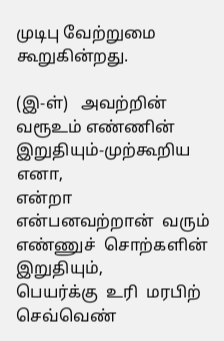முடிபு வேற்றுமை கூறுகின்றது.

(இ-ள்)   அவற்றின் வரூஉம் எண்ணின் இறுதியும்-முற்கூறிய எனா,
என்றா   என்பனவற்றான்  வரும்  எண்ணுச்  சொற்களின்  இறுதியும்,
பெயர்க்கு  உரி  மரபிற்  செவ்வெண்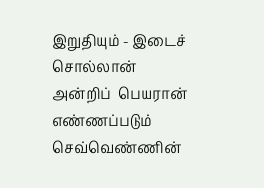இறுதியும் - இடைச் சொல்லான்
அன்றிப்  பெயரான் எண்ணப்படும் செவ்வெண்ணின்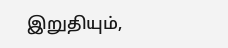இறுதியும்,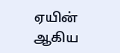ஏயின்
ஆகிய